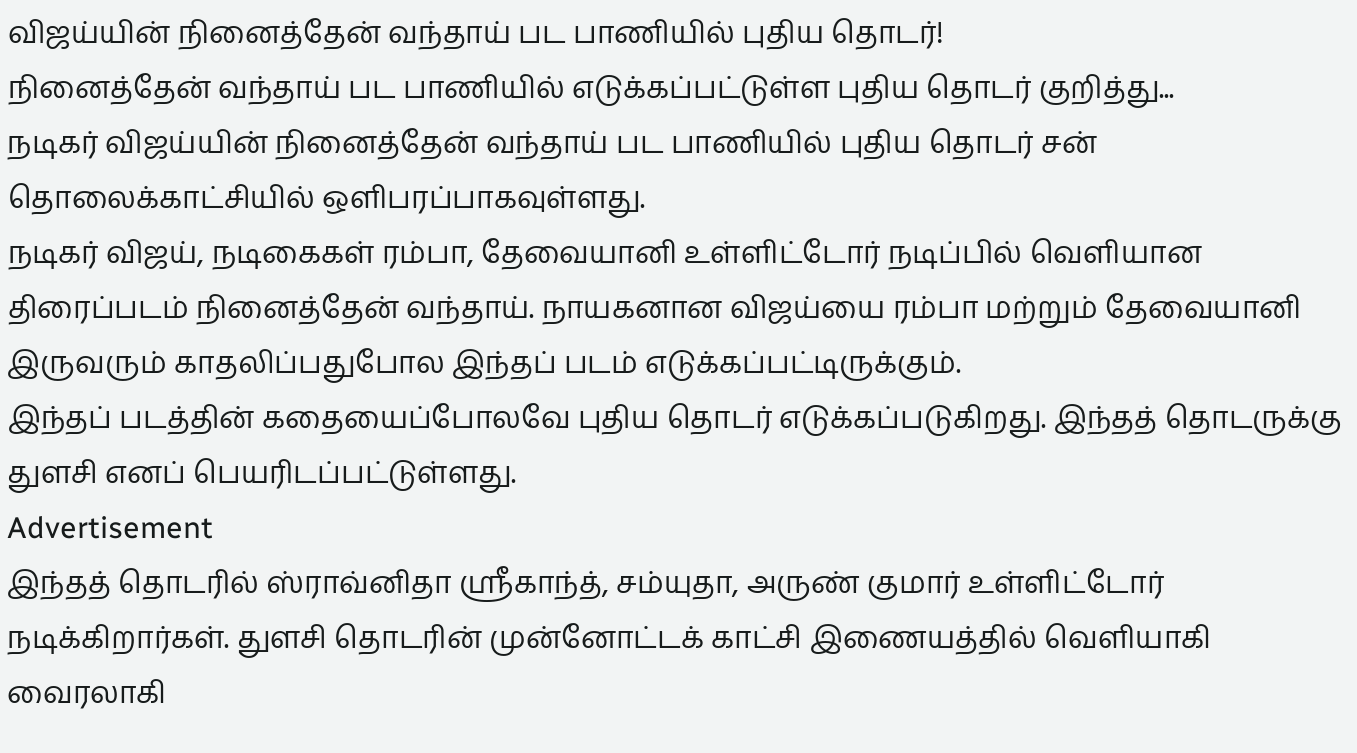விஜய்யின் நினைத்தேன் வந்தாய் பட பாணியில் புதிய தொடர்!
நினைத்தேன் வந்தாய் பட பாணியில் எடுக்கப்பட்டுள்ள புதிய தொடர் குறித்து...
நடிகர் விஜய்யின் நினைத்தேன் வந்தாய் பட பாணியில் புதிய தொடர் சன் தொலைக்காட்சியில் ஒளிபரப்பாகவுள்ளது.
நடிகர் விஜய், நடிகைகள் ரம்பா, தேவையானி உள்ளிட்டோர் நடிப்பில் வெளியான திரைப்படம் நினைத்தேன் வந்தாய். நாயகனான விஜய்யை ரம்பா மற்றும் தேவையானி இருவரும் காதலிப்பதுபோல இந்தப் படம் எடுக்கப்பட்டிருக்கும்.
இந்தப் படத்தின் கதையைப்போலவே புதிய தொடர் எடுக்கப்படுகிறது. இந்தத் தொடருக்கு துளசி எனப் பெயரிடப்பட்டுள்ளது.
Advertisement
இந்தத் தொடரில் ஸ்ராவ்னிதா ஸ்ரீகாந்த், சம்யுதா, அருண் குமார் உள்ளிட்டோர் நடிக்கிறார்கள். துளசி தொடரின் முன்னோட்டக் காட்சி இணையத்தில் வெளியாகி வைரலாகி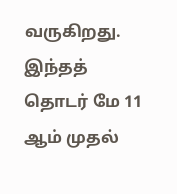வருகிறது.
இந்தத் தொடர் மே 11 ஆம் முதல்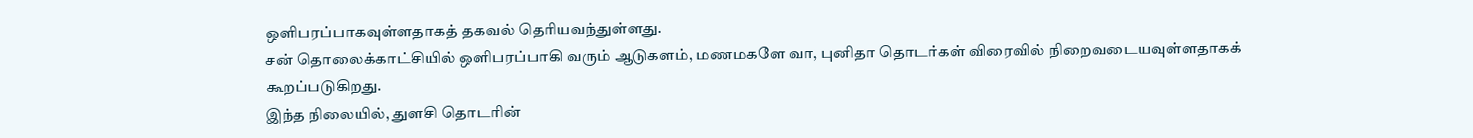ஒளிபரப்பாகவுள்ளதாகத் தகவல் தெரியவந்துள்ளது.
சன் தொலைக்காட்சியில் ஒளிபரப்பாகி வரும் ஆடுகளம், மணமகளே வா, புனிதா தொடர்கள் விரைவில் நிறைவடையவுள்ளதாகக் கூறப்படுகிறது.
இந்த நிலையில், துளசி தொடரின்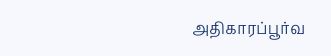அதிகாரப்பூர்வ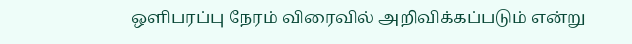ஒளிபரப்பு நேரம் விரைவில் அறிவிக்கப்படும் என்று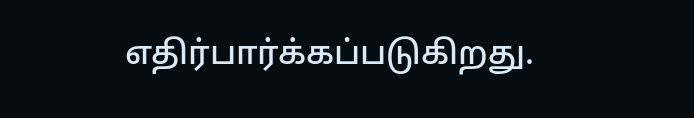எதிர்பார்க்கப்படுகிறது.